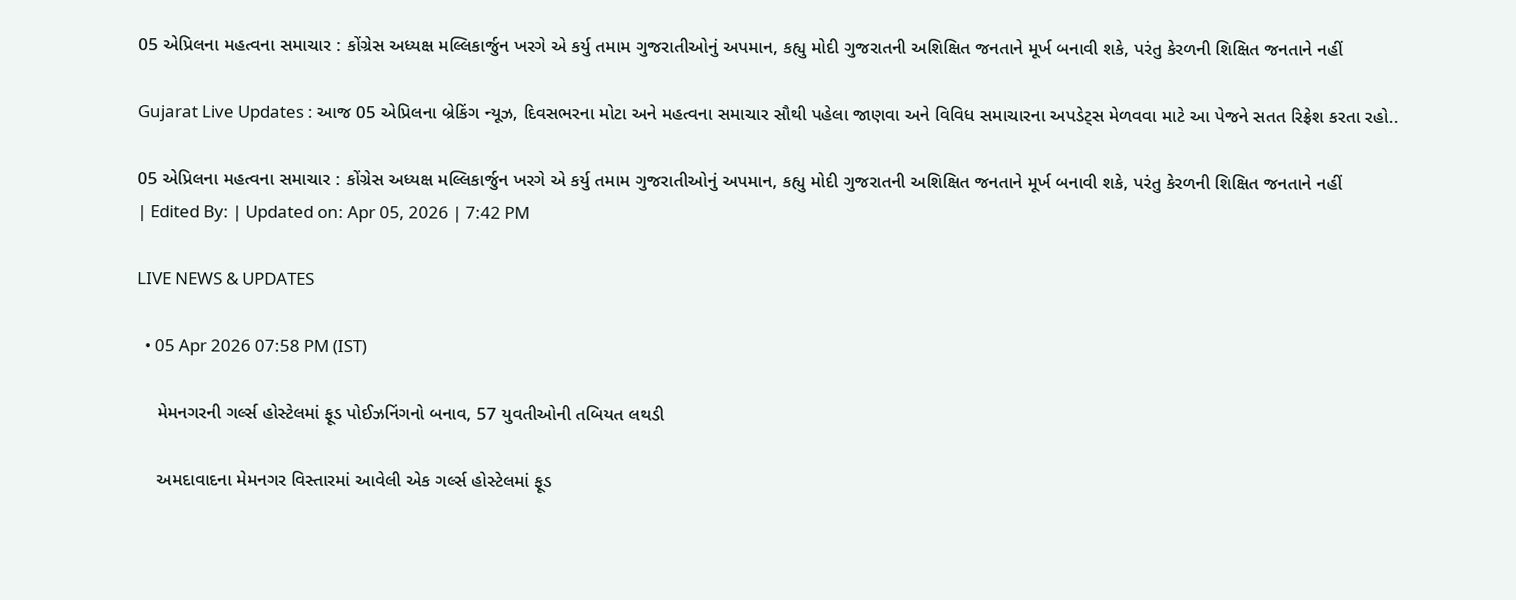05 એપ્રિલના મહત્વના સમાચાર : કોંગ્રેસ અધ્યક્ષ મલ્લિકાર્જુન ખરગે એ કર્યુ તમામ ગુજરાતીઓનું અપમાન, કહ્યુ મોદી ગુજરાતની અશિક્ષિત જનતાને મૂર્ખ બનાવી શકે, પરંતુ કેરળની શિક્ષિત જનતાને નહીં

Gujarat Live Updates : આજ 05 એપ્રિલના બ્રેકિંગ ન્યૂઝ, દિવસભરના મોટા અને મહત્વના સમાચાર સૌથી પહેલા જાણવા અને વિવિધ સમાચારના અપડેટ્સ મેળવવા માટે આ પેજને સતત રિફ્રેશ કરતા રહો..

05 એપ્રિલના મહત્વના સમાચાર : કોંગ્રેસ અધ્યક્ષ મલ્લિકાર્જુન ખરગે એ કર્યુ તમામ ગુજરાતીઓનું અપમાન, કહ્યુ મોદી ગુજરાતની અશિક્ષિત જનતાને મૂર્ખ બનાવી શકે, પરંતુ કેરળની શિક્ષિત જનતાને નહીં
| Edited By: | Updated on: Apr 05, 2026 | 7:42 PM

LIVE NEWS & UPDATES

  • 05 Apr 2026 07:58 PM (IST)

    મેમનગરની ગર્લ્સ હોસ્ટેલમાં ફૂડ પોઈઝનિંગનો બનાવ, 57 યુવતીઓની તબિયત લથડી

    અમદાવાદના મેમનગર વિસ્તારમાં આવેલી એક ગર્લ્સ હોસ્ટેલમાં ફૂડ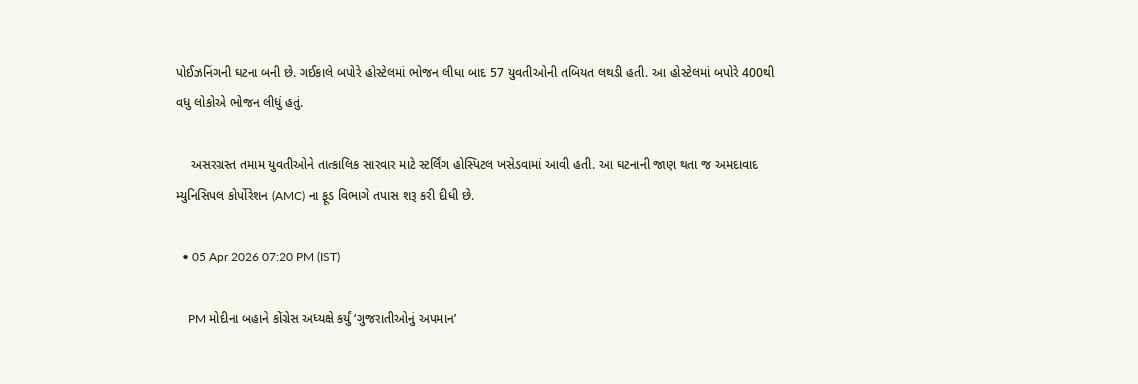પોઈઝનિંગની ઘટના બની છે. ગઈકાલે બપોરે હોસ્ટેલમાં ભોજન લીધા બાદ 57 યુવતીઓની તબિયત લથડી હતી. આ હોસ્ટેલમાં બપોરે 400થી વધુ લોકોએ ભોજન લીધું હતું.

    અસરગ્રસ્ત તમામ યુવતીઓને તાત્કાલિક સારવાર માટે સ્ટર્લિંગ હોસ્પિટલ ખસેડવામાં આવી હતી. આ ઘટનાની જાણ થતા જ અમદાવાદ મ્યુનિસિપલ કોર્પોરેશન (AMC) ના ફૂડ વિભાગે તપાસ શરૂ કરી દીધી છે.

  • 05 Apr 2026 07:20 PM (IST)

    PM મોદીના બહાને કોંગ્રેસ અધ્યક્ષે કર્યું ‘ગુજરાતીઓનું અપમાન’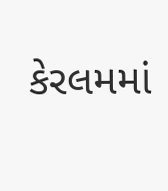કેરલમમાં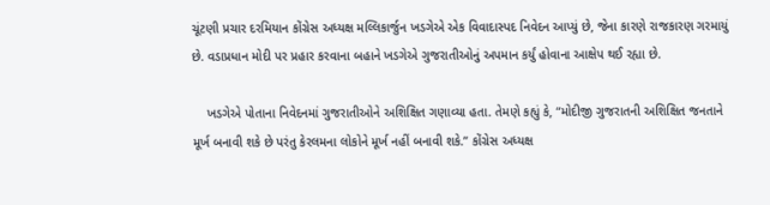ચૂંટણી પ્રચાર દરમિયાન કોંગ્રેસ અધ્યક્ષ મલ્લિકાર્જુન ખડગેએ એક વિવાદાસ્પદ નિવેદન આપ્યું છે, જેના કારણે રાજકારણ ગરમાયું છે. વડાપ્રધાન મોદી પર પ્રહાર કરવાના બહાને ખડગેએ ગુજરાતીઓનું અપમાન કર્યું હોવાના આક્ષેપ થઈ રહ્યા છે.

    ખડગેએ પોતાના નિવેદનમાં ગુજરાતીઓને અશિક્ષિત ગણાવ્યા હતા. તેમણે કહ્યું કે, “મોદીજી ગુજરાતની અશિક્ષિત જનતાને મૂર્ખ બનાવી શકે છે પરંતુ કેરલમના લોકોને મૂર્ખ નહીં બનાવી શકે.” કોંગ્રેસ અધ્યક્ષ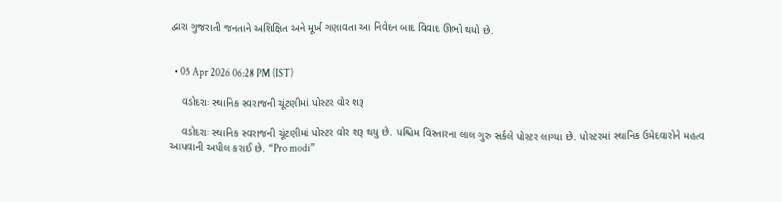દ્વારા ગુજરાતી જનતાને અશિક્ષિત અને મૂર્ખ ગણાવતા આ નિવેદન બાદ વિવાદ ઊભો થયો છે.


  • 05 Apr 2026 06:28 PM (IST)

    વડોદરાઃ સ્થાનિક સ્વરાજની ચૂંટણીમાં પોસ્ટર વોર શરૂ

    વડોદરાઃ સ્થાનિક સ્વરાજની ચૂંટણીમાં પોસ્ટર વોર શરૂ થયુ છે. પશ્ચિમ વિસ્તારના લાલ ગુરુ સર્કલે પોસ્ટર લાગ્યા છે. પોસ્ટરમાં સ્થાનિક ઉમેદવારોને મહત્વ આપવાની અપીલ કરાઈ છે. “Pro modi”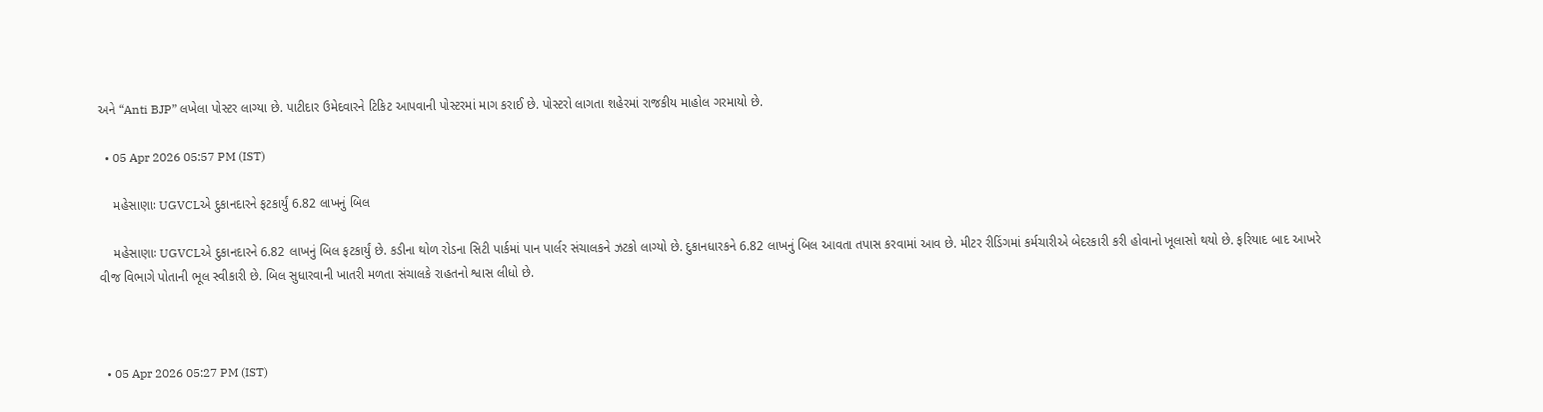અને “Anti BJP” લખેલા પોસ્ટર લાગ્યા છે. પાટીદાર ઉમેદવારને ટિકિટ આપવાની પોસ્ટરમાં માગ કરાઈ છે. પોસ્ટરો લાગતા શહેરમાં રાજકીય માહોલ ગરમાયો છે.

  • 05 Apr 2026 05:57 PM (IST)

    મહેસાણાઃ UGVCLએ દુકાનદારને ફટકાર્યું 6.82 લાખનું બિલ

    મહેસાણાઃ UGVCLએ દુકાનદારને 6.82 લાખનું બિલ ફટકાર્યું છે. કડીના થોળ રોડના સિટી પાર્કમાં પાન પાર્લર સંચાલકને ઝટકો લાગ્યો છે. દુકાનધારકને 6.82 લાખનું બિલ આવતા તપાસ કરવામાં આવ છે. મીટર રીડિંગમાં કર્મચારીએ બેદરકારી કરી હોવાનો ખૂલાસો થયો છે. ફરિયાદ બાદ આખરે વીજ વિભાગે પોતાની ભૂલ સ્વીકારી છે. બિલ સુધારવાની ખાતરી મળતા સંચાલકે રાહતનો શ્વાસ લીધો છે.



  • 05 Apr 2026 05:27 PM (IST)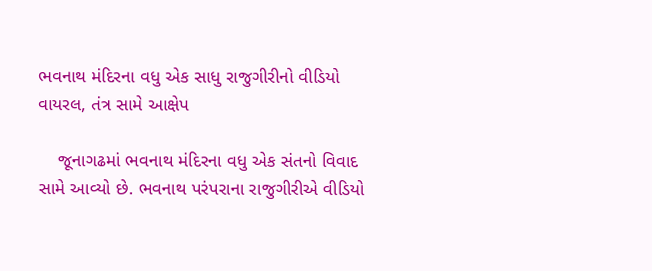ભવનાથ મંદિરના વધુ એક સાધુ રાજુગીરીનો વીડિયો વાયરલ, તંત્ર સામે આક્ષેપ

    જૂનાગઢમાં ભવનાથ મંદિરના વધુ એક સંતનો વિવાદ સામે આવ્યો છે. ભવનાથ પરંપરાના રાજુગીરીએ વીડિયો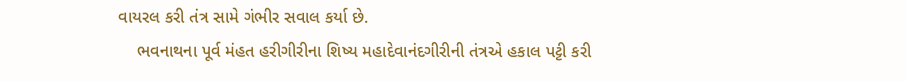વાયરલ કરી તંત્ર સામે ગંભીર સવાલ કર્યા છે.
    ભવનાથના પૂર્વ મંહત હરીગીરીના શિષ્ય મહાદેવાનંદગીરીની તંત્રએ હકાલ પટ્ટી કરી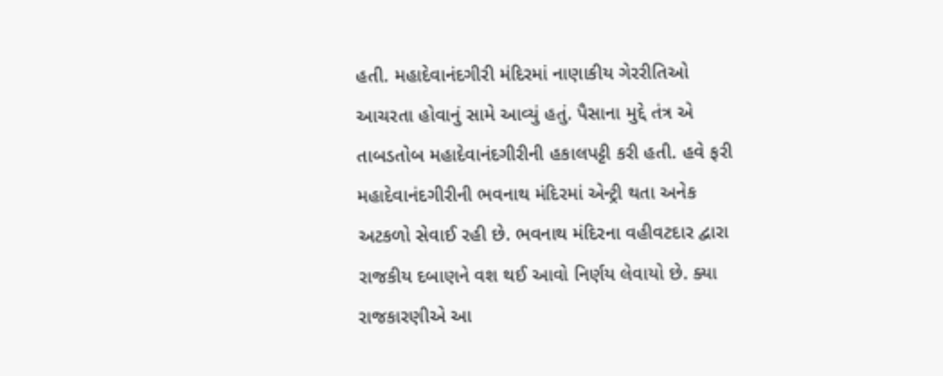હતી. મહાદેવાનંદગીરી મંદિરમાં નાણાકીય ગેરરીતિઓ આચરતા હોવાનું સામે આવ્યું હતું. પૈસાના મુદ્દે તંત્ર એ તાબડતોબ મહાદેવાનંદગીરીની હકાલપટ્ટી કરી હતી. હવે ફરી મહાદેવાનંદગીરીની ભવનાથ મંદિરમાં એન્ટ્રી થતા અનેક અટકળો સેવાઈ રહી છે. ભવનાથ મંદિરના વહીવટદાર દ્વારા રાજકીય દબાણને વશ થઈ આવો નિર્ણય લેવાયો છે. ક્યા રાજકારણીએ આ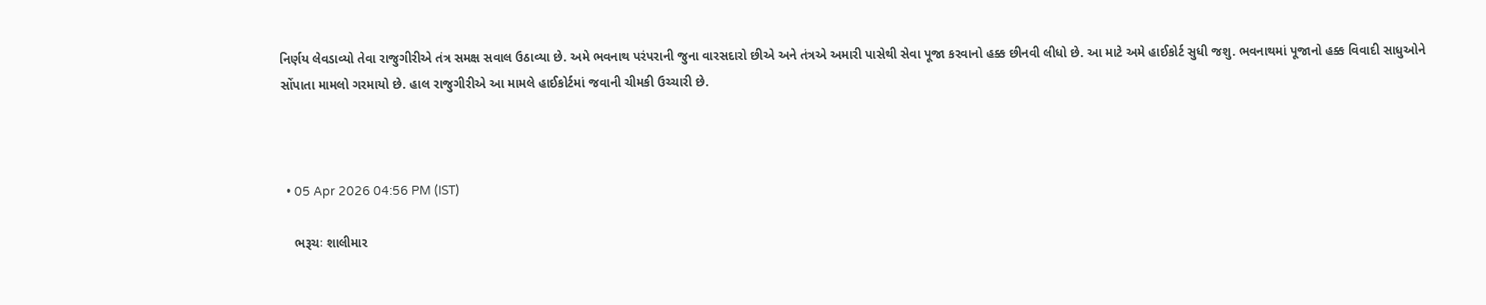નિર્ણય લેવડાવ્યો તેવા રાજુગીરીએ તંત્ર સમક્ષ સવાલ ઉઠાવ્યા છે. અમે ભવનાથ પરંપરાની જુના વારસદારો છીએ અને તંત્રએ અમારી પાસેથી સેવા પૂજા કરવાનો હક્ક છીનવી લીધો છે. આ માટે અમે હાઈકોર્ટ સુધી જશુ. ભવનાથમાં પૂજાનો હક્ક વિવાદી સાધુઓને સોંપાતા મામલો ગરમાયો છે. હાલ રાજુગીરીએ આ મામલે હાઈકોર્ટમાં જવાની ચીમકી ઉચ્ચારી છે.



  • 05 Apr 2026 04:56 PM (IST)

    ભરૂચઃ શાલીમાર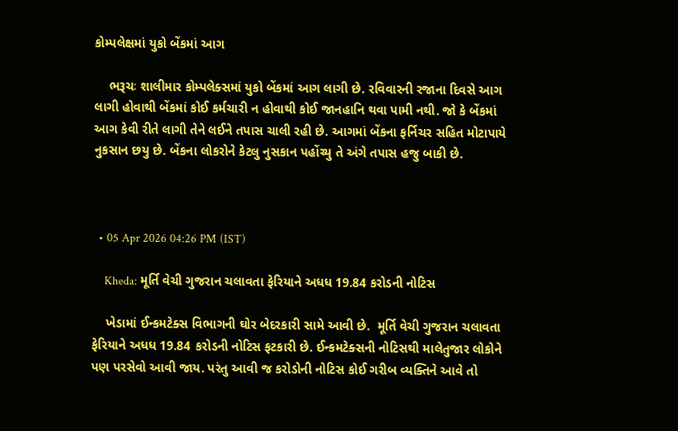કોમ્પલેક્ષમાં યુકો બેંકમાં આગ

    ભરૂચઃ શાલીમાર કોમ્પલેક્સમાં યુકો બેંકમાં આગ લાગી છે. રવિવારની રજાના દિવસે આગ લાગી હોવાથી બેંકમાં કોઈ કર્મચારી ન હોવાથી કોઈ જાનહાનિ થવા પામી નથી. જો કે બેંકમાં આગ કેવી રીતે લાગી તેને લઈને તપાસ ચાલી રહી છે. આગમાં બેંકના ફર્નિચર સહિત મોટાપાયે નુકસાન છયુ છે. બેંકના લોકરોને કેટલુ નુસકાન પહોંચ્યુ તે અંગે તપાસ હજુ બાકી છે.



  • 05 Apr 2026 04:26 PM (IST)

    Kheda: મૂર્તિ વેચી ગુજરાન ચલાવતા ફેરિયાને અધધ 19.84 કરોડની નોટિસ

    ખેડામાં ઈન્કમટેક્સ વિભાગની ઘોર બેદરકારી સામે આવી છે.  મૂર્તિ વેચી ગુજરાન ચલાવતા ફેરિયાને અધધ 19.84 કરોડની નોટિસ ફટકારી છે. ઈન્કમટેક્સની નોટિસથી માલેતુજાર લોકોને પણ પરસેવો આવી જાય. પરંતુ આવી જ કરોડોની નોટિસ કોઈ ગરીબ વ્યક્તિને આવે તો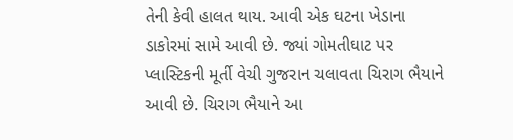તેની કેવી હાલત થાય. આવી એક ઘટના ખેડાના ડાકોરમાં સામે આવી છે. જ્યાં ગોમતીઘાટ પર પ્લાસ્ટિકની મૂર્તી વેચી ગુજરાન ચલાવતા ચિરાગ ભૈયાને આવી છે. ચિરાગ ભૈયાને આ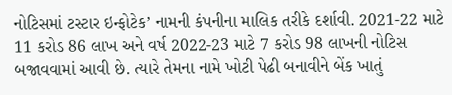નોટિસમાં ટસ્ટાર ઇન્ફોટેક’ નામની કંપનીના માલિક તરીકે દર્શાવી. 2021-22 માટે 11 કરોડ 86 લાખ અને વર્ષ 2022-23 માટે 7 કરોડ 98 લાખની નોટિસ બજાવવામાં આવી છે. ત્યારે તેમના નામે ખોટી પેઢી બનાવીને બેંક ખાતું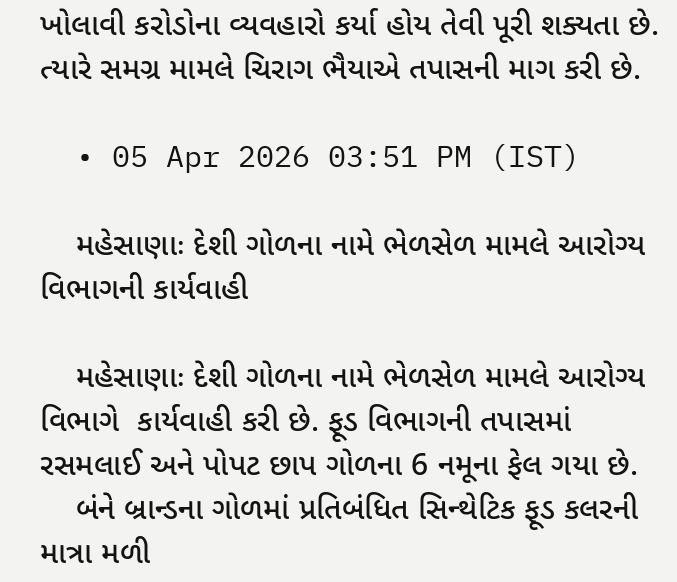ખોલાવી કરોડોના વ્યવહારો કર્યા હોય તેવી પૂરી શક્યતા છે. ત્યારે સમગ્ર મામલે ચિરાગ ભૈયાએ તપાસની માગ કરી છે.

  • 05 Apr 2026 03:51 PM (IST)

    મહેસાણાઃ દેશી ગોળના નામે ભેળસેળ મામલે આરોગ્ય વિભાગની કાર્યવાહી

    મહેસાણાઃ દેશી ગોળના નામે ભેળસેળ મામલે આરોગ્ય વિભાગે  કાર્યવાહી કરી છે. ફૂડ વિભાગની તપાસમાં રસમલાઈ અને પોપટ છાપ ગોળના 6 નમૂના ફેલ ગયા છે.
    બંને બ્રાન્ડના ગોળમાં પ્રતિબંધિત સિન્થેટિક ફૂડ કલરની માત્રા મળી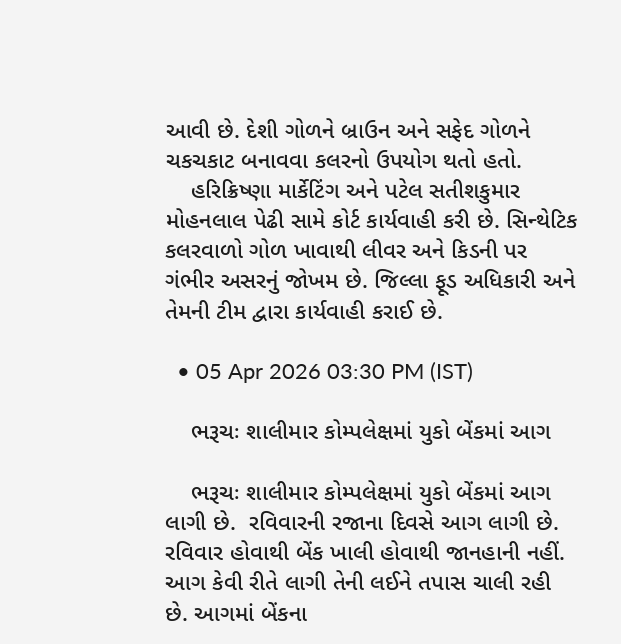આવી છે. દેશી ગોળને બ્રાઉન અને સફેદ ગોળને ચકચકાટ બનાવવા કલરનો ઉપયોગ થતો હતો.
    હરિક્રિષ્ણા માર્કેટિંગ અને પટેલ સતીશકુમાર મોહનલાલ પેઢી સામે કોર્ટ કાર્યવાહી કરી છે. સિન્થેટિક કલરવાળો ગોળ ખાવાથી લીવર અને કિડની પર ગંભીર અસરનું જોખમ છે. જિલ્લા ફૂડ અધિકારી અને તેમની ટીમ દ્વારા કાર્યવાહી કરાઈ છે.

  • 05 Apr 2026 03:30 PM (IST)

    ભરૂચઃ શાલીમાર કોમ્પલેક્ષમાં યુકો બેંકમાં આગ

    ભરૂચઃ શાલીમાર કોમ્પલેક્ષમાં યુકો બેંકમાં આગ લાગી છે.  રવિવારની રજાના દિવસે આગ લાગી છે. રવિવાર હોવાથી બેંક ખાલી હોવાથી જાનહાની નહીં. આગ કેવી રીતે લાગી તેની લઈને તપાસ ચાલી રહી છે. આગમાં બેંકના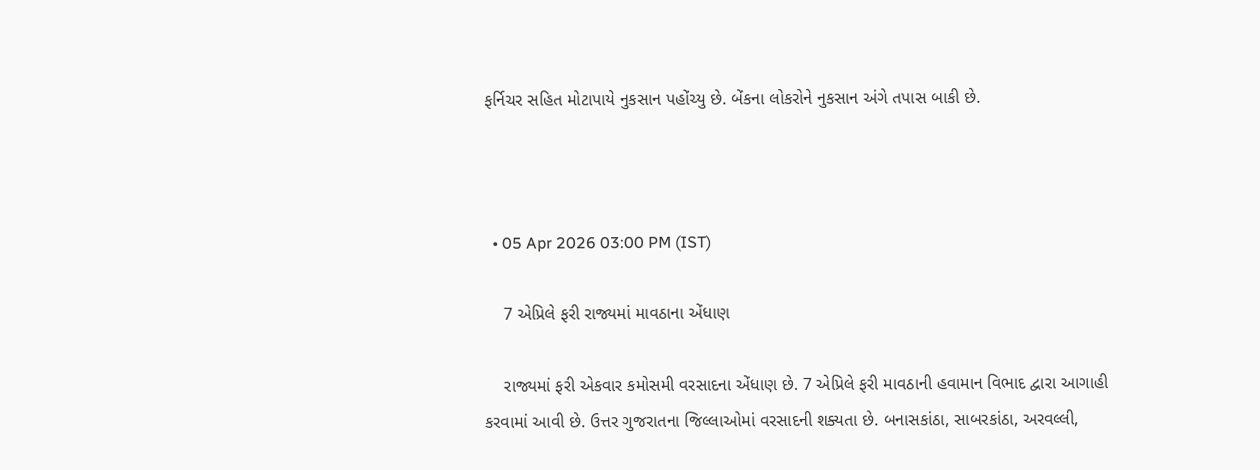ફર્નિચર સહિત મોટાપાયે નુકસાન પહોંચ્યુ છે. બેંકના લોકરોને નુકસાન અંગે તપાસ બાકી છે.



  • 05 Apr 2026 03:00 PM (IST)

    7 એપ્રિલે ફરી રાજ્યમાં માવઠાના એંધાણ

    રાજ્યમાં ફરી એકવાર કમોસમી વરસાદના એંધાણ છે. 7 એપ્રિલે ફરી માવઠાની હવામાન વિભાદ દ્વારા આગાહી કરવામાં આવી છે. ઉત્તર ગુજરાતના જિલ્લાઓમાં વરસાદની શક્યતા છે. બનાસકાંઠા, સાબરકાંઠા, અરવલ્લી,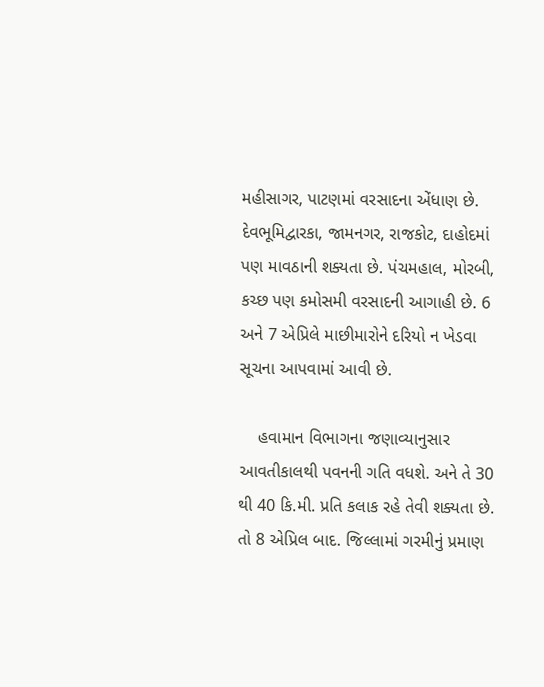મહીસાગર, પાટણમાં વરસાદના એંધાણ છે. દેવભૂમિદ્વારકા, જામનગર, રાજકોટ, દાહોદમાં પણ માવઠાની શક્યતા છે. પંચમહાલ, મોરબી, કચ્છ પણ કમોસમી વરસાદની આગાહી છે. 6 અને 7 એપ્રિલે માછીમારોને દરિયો ન ખેડવા સૂચના આપવામાં આવી છે.

    હવામાન વિભાગના જણાવ્યાનુસાર આવતીકાલથી પવનની ગતિ વધશે. અને તે 30 થી 40 કિ.મી. પ્રતિ કલાક રહે તેવી શક્યતા છે. તો 8 એપ્રિલ બાદ. જિલ્લામાં ગરમીનું પ્રમાણ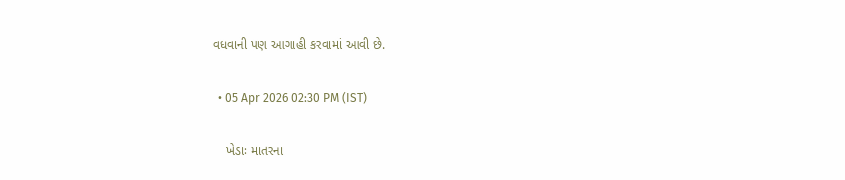વધવાની પણ આગાહી કરવામાં આવી છે.

  • 05 Apr 2026 02:30 PM (IST)

    ખેડાઃ માતરના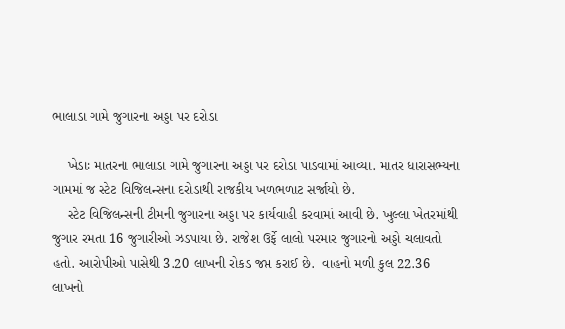ભાલાડા ગામે જુગારના અડ્ડા પર દરોડા

    ખેડાઃ માતરના ભાલાડા ગામે જુગારના અડ્ડા પર દરોડા પાડવામાં આવ્યા. માતર ધારાસભ્યના ગામમાં જ સ્ટેટ વિજિલન્સના દરોડાથી રાજકીય ખળભળાટ સર્જાયો છે.
    સ્ટેટ વિજિલન્સની ટીમની જુગારના અડ્ડા પર કાર્યવાહી કરવામાં આવી છે. ખુલ્લા ખેતરમાંથી જુગાર રમતા 16 જુગારીઓ ઝડપાયા છે. રાજેશ ઉર્ફે લાલો પરમાર જુગારનો અડ્ડો ચલાવતો હતો. આરોપીઓ પાસેથી 3.20 લાખની રોકડ જપ્ત કરાઈ છે.  વાહનો મળી કુલ 22.36 લાખનો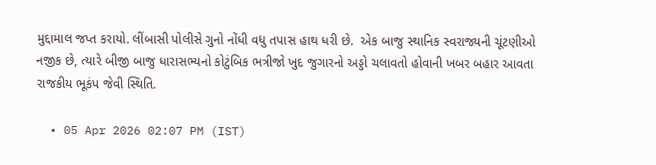મુદ્દામાલ જપ્ત કરાયો. લીંબાસી પોલીસે ગુનો નોંધી વધુ તપાસ હાથ ધરી છે.  એક બાજુ સ્થાનિક સ્વરાજ્યની ચૂંટણીઓ નજીક છે, ત્યારે બીજી બાજુ ધારાસભ્યનો કોટુંબિક ભત્રીજો ખુદ જુગારનો અડ્ડો ચલાવતો હોવાની ખબર બહાર આવતા રાજકીય ભૂકંપ જેવી સ્થિતિ.

  • 05 Apr 2026 02:07 PM (IST)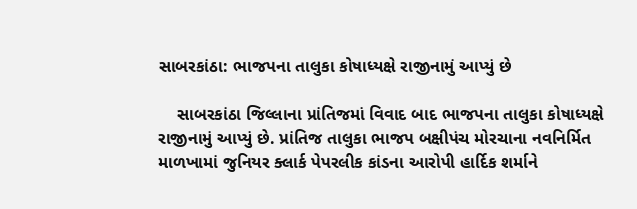સાબરકાંઠા: ભાજપના તાલુકા કોષાધ્યક્ષે રાજીનામું આપ્યું છે

    સાબરકાંઠા જિલ્લાના પ્રાંતિજમાં વિવાદ બાદ ભાજપના તાલુકા કોષાધ્યક્ષે રાજીનામું આપ્યું છે. પ્રાંતિજ તાલુકા ભાજપ બક્ષીપંચ મોરચાના નવનિર્મિત માળખામાં જુનિયર ક્લાર્ક પેપરલીક કાંડના આરોપી હાર્દિક શર્માને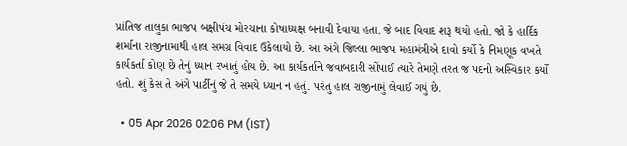પ્રાંતિજ તાલુકા ભાજપ બક્ષીપંચ મોરચાના કોષાધ્યક્ષ બનાવી દેવાયા હતા. જે બાદ વિવાદ શરૂ થયો હતો. જો કે હાર્દિક શર્માના રાજીનામાથી હાલ સમગ્ર વિવાદ ઉકેલાયો છે. આ અંગે જિલ્લા ભાજપ મહામંત્રીએ દાવો કર્યો કે નિમણૂક વખતે કાર્યકર્તા કોણ છે તેનું ધ્યાન રખાતું હોય છે. આ કાર્યકર્તાને જવાબદારી સોંપાઈ ત્યારે તેમણે તરત જ પદનો અસ્વિકાર કર્યો હતો. શું કેસ તે અંગે પાર્ટીનું જે તે સમયે ધ્યાન ન હતું. પરંતુ હાલ રાજીનામું લેવાઈ ગયું છે.

  • 05 Apr 2026 02:06 PM (IST)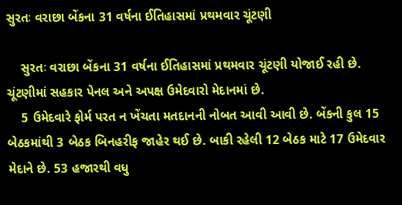સુરતઃ વરાછા બેંકના 31 વર્ષના ઈતિહાસમાં પ્રથમવાર ચૂંટણી

    સુરતઃ વરાછા બેંકના 31 વર્ષના ઈતિહાસમાં પ્રથમવાર ચૂંટણી યોજાઈ રહી છે. ચૂંટણીમાં સહકાર પેનલ અને અપક્ષ ઉમેદવારો મેદાનમાં છે.
    5 ઉમેદવારે ફોર્મ પરત ન ખેંચતા મતદાનની નોબત આવી આવી છે. બેંકની કુલ 15 બેઠકમાંથી 3 બેઠક બિનહરીફ જાહેર થઈ છે. બાકી રહેલી 12 બેઠક માટે 17 ઉમેદવાર મેદાને છે. 53 હજારથી વધુ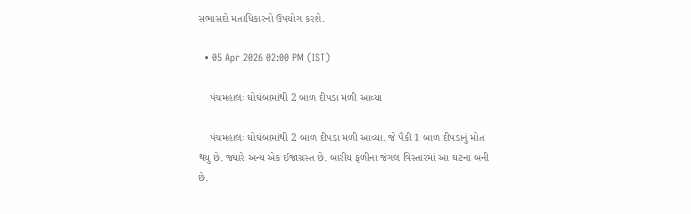સભાસદો મતાધિકારનો ઉપયોગ કરશે.

  • 05 Apr 2026 02:00 PM (IST)

    પંચમહાલઃ ઘોઘંબામાંથી 2 બાળ દીપડા મળી આવ્યા

    પંચમહાલઃ ઘોઘંબામાંથી 2 બાળ દીપડા મળી આવ્યા. જે પૈકી 1 બાળ દીપડાનું મોત થયુ છે. જ્યારે અન્ય એક ઈજાગ્રસ્ત છે. બારીય ફળીના જંગલ વિસ્તારમાં આ ઘટના બની છે.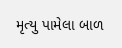મૃત્યુ પામેલા બાળ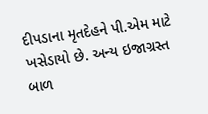દીપડાના મૃતદેહને પી.એમ માટે ખસેડાયો છે. અન્ય ઇજાગ્રસ્ત બાળ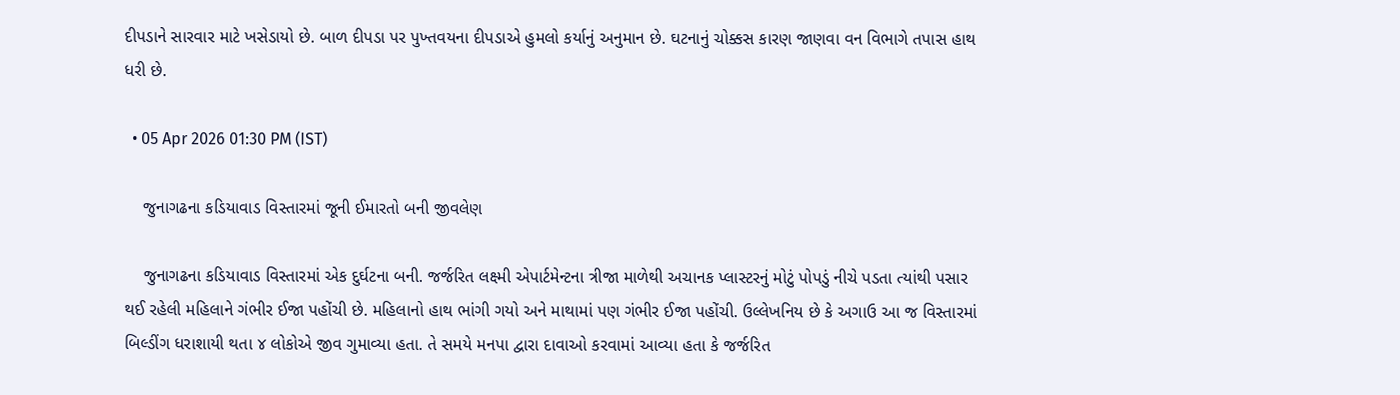દીપડાને સારવાર માટે ખસેડાયો છે. બાળ દીપડા પર પુખ્તવયના દીપડાએ હુમલો કર્યાનું અનુમાન છે. ઘટનાનું ચોક્કસ કારણ જાણવા વન વિભાગે તપાસ હાથ ધરી છે.

  • 05 Apr 2026 01:30 PM (IST)

    જુનાગઢના કડિયાવાડ વિસ્તારમાં જૂની ઈમારતો બની જીવલેણ

    જુનાગઢના કડિયાવાડ વિસ્તારમાં એક દુર્ઘટના બની. જર્જરિત લક્ષ્મી એપાર્ટમેન્ટના ત્રીજા માળેથી અચાનક પ્લાસ્ટરનું મોટું પોપડું નીચે પડતા ત્યાંથી પસાર થઈ રહેલી મહિલાને ગંભીર ઈજા પહોંચી છે. મહિલાનો હાથ ભાંગી ગયો અને માથામાં પણ ગંભીર ઈજા પહોંચી. ઉલ્લેખનિય છે કે અગાઉ આ જ વિસ્તારમાં બિલ્ડીંગ ધરાશાયી થતા ૪ લોકોએ જીવ ગુમાવ્યા હતા. તે સમયે મનપા દ્વારા દાવાઓ કરવામાં આવ્યા હતા કે જર્જરિત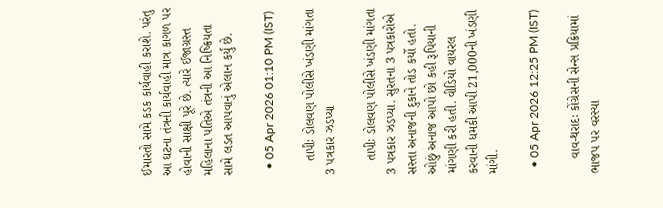ઈમારતો સામે કડક કાર્યવાહી કરાશે. પરંતુ આ ઘટના તંત્રની કાર્યવાહી માત્ર કાગળ પર હોવાની સાક્ષી પૂરે છે. ત્યારે ઈજાગ્રસ્ત મહિલાના પતિએ તંત્રની આ નિષ્ક્રિયતા સામે લડત આપવાનું એલાન કર્યું છે.

  • 05 Apr 2026 01:10 PM (IST)

    તાપીઃ ડોલવણ પોલીસે ખંડણી માંગતા 3 પત્રકાર ઝડપ્યા

    તાપીઃ ડોલવણ પોલીસે ખંડણી માંગતા 3 પત્રકાર ઝડપ્યા. સુરતના 3 પત્રકારોએ સસ્તા અનાજની દુકાને તોડ કર્યો હતો. ઓછું અનાજ આપો છો કહી રૂપિયાની માંગણી કરી હતી. વીડિયો વાયરલ કરવાની ધમકી આપી 21,000ની ખંડણી માંગી.

  • 05 Apr 2026 12:25 PM (IST)

    વાવ-થરાદઃ કોંગ્રેસની સેન્સ પ્રક્રિયામાં ભાજપ પર વરસ્યા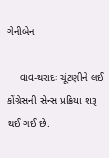ગેનીબેન

    વાવ-થરાદઃ ચૂંટણીને લઈ કોંગ્રેસની સેન્સ પ્રક્રિયા શરૂ થઈ ગઈ છે.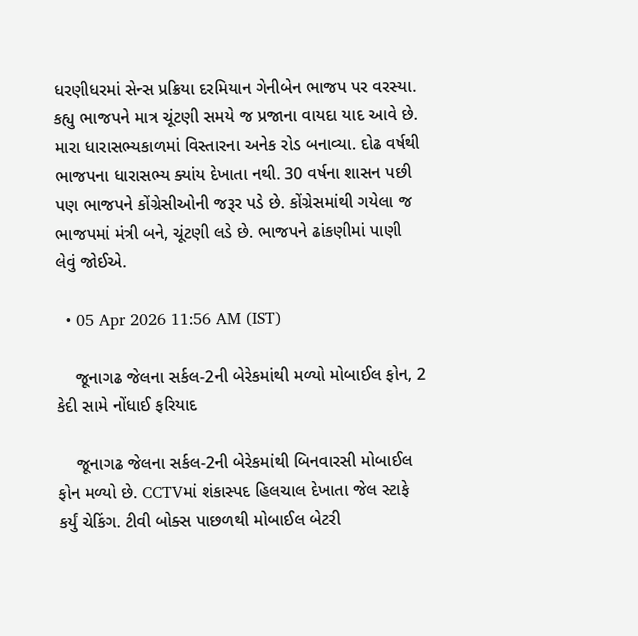ધરણીધરમાં સેન્સ પ્રક્રિયા દરમિયાન ગેનીબેન ભાજપ પર વરસ્યા. કહ્યુ ભાજપને માત્ર ચૂંટણી સમયે જ પ્રજાના વાયદા યાદ આવે છે. મારા ધારાસભ્યકાળમાં વિસ્તારના અનેક રોડ બનાવ્યા. દોઢ વર્ષથી ભાજપના ધારાસભ્ય ક્યાંય દેખાતા નથી. 30 વર્ષના શાસન પછી પણ ભાજપને કોંગ્રેસીઓની જરૂર પડે છે. કોંગ્રેસમાંથી ગયેલા જ ભાજપમાં મંત્રી બને, ચૂંટણી લડે છે. ભાજપને ઢાંકણીમાં પાણી લેવું જોઈએ.

  • 05 Apr 2026 11:56 AM (IST)

    જૂનાગઢ જેલના સર્કલ-2ની બેરેકમાંથી મળ્યો મોબાઈલ ફોન, 2 કેદી સામે નોંધાઈ ફરિયાદ

    જૂનાગઢ જેલના સર્કલ-2ની બેરેકમાંથી બિનવારસી મોબાઈલ ફોન મળ્યો છે. CCTVમાં શંકાસ્પદ હિલચાલ દેખાતા જેલ સ્ટાફે કર્યું ચેકિંગ. ટીવી બોક્સ પાછળથી મોબાઈલ બેટરી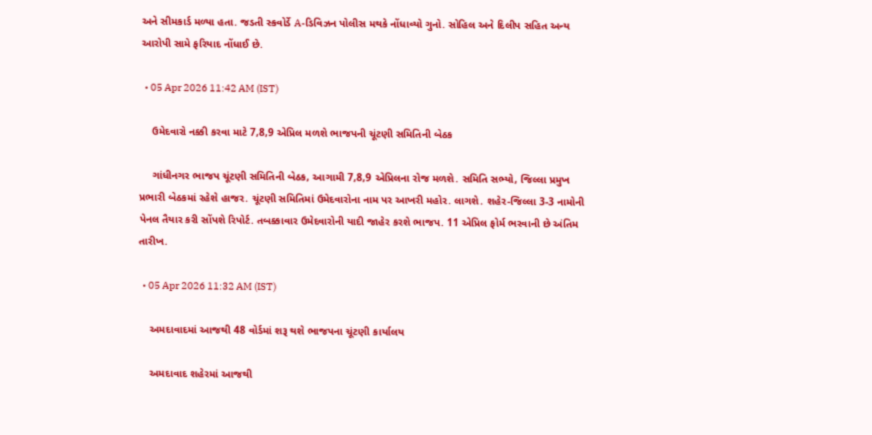અને સીમકાર્ડ મળ્યા હતા. જડતી સ્કવોર્ડે A-ડિવિઝન પોલીસ મથકે નોંધાવ્યો ગુનો. સોહિલ અને દિલીપ સહિત અન્ય આરોપી સામે ફરિયાદ નોંધાઈ છે.

  • 05 Apr 2026 11:42 AM (IST)

    ઉમેદવારો નક્કી કરવા માટે 7,8,9 એપ્રિલ મળશે ભાજપની ચૂંટણી સમિતિની બેઠક

    ગાંધીનગર ભાજપ ચૂંટણી સમિતિની બેઠક, આગામી 7,8,9 એપ્રિલના રોજ મળશે. સમિતિ સભ્યો, જિલ્લા પ્રમુખ પ્રભારી બેઠકમાં રહેશે હાજર. ચૂંટણી સમિતિમાં ઉમેદવારોના નામ પર આખરી મહોર. લાગશે. શહેર-જિલ્લા 3-3 નામોની પેનલ તૈયાર કરી સોંપશે રિપોર્ટ. તબક્કાવાર ઉમેદવારોની યાદી જાહેર કરશે ભાજપ. 11 એપ્રિલ ફોર્મ ભરવાની છે અંતિમ તારીખ.

  • 05 Apr 2026 11:32 AM (IST)

    અમદાવાદમાં આજથી 48 વોર્ડમાં શરૂ થશે ભાજપના ચૂંટણી કાર્યાલય

    અમદાવાદ શહેરમાં આજથી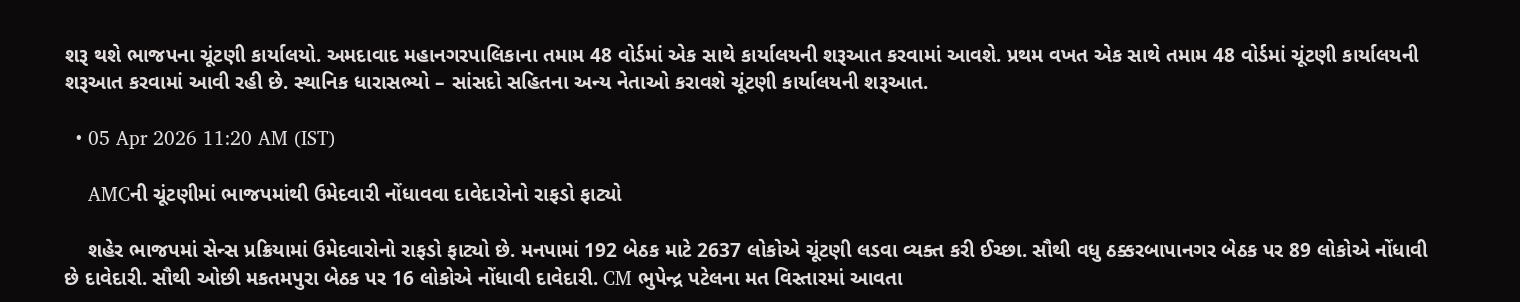શરૂ થશે ભાજપના ચૂંટણી કાર્યાલયો. અમદાવાદ મહાનગરપાલિકાના તમામ 48 વોર્ડમાં એક સાથે કાર્યાલયની શરૂઆત કરવામાં આવશે. પ્રથમ વખત એક સાથે તમામ 48 વોર્ડમાં ચૂંટણી કાર્યાલયની શરૂઆત કરવામાં આવી રહી છે. સ્થાનિક ધારાસભ્યો – સાંસદો સહિતના અન્ય નેતાઓ કરાવશે ચૂંટણી કાર્યાલયની શરૂઆત.

  • 05 Apr 2026 11:20 AM (IST)

    AMCની ચૂંટણીમાં ભાજપમાંથી ઉમેદવારી નોંધાવવા દાવેદારોનો રાફડો ફાટ્યો

    શહેર ભાજપમાં સેન્સ પ્રક્રિયામાં ઉમેદવારોનો રાફડો ફાટ્યો છે. મનપામાં 192 બેઠક માટે 2637 લોકોએ ચૂંટણી લડવા વ્યક્ત કરી ઈચ્છા. સૌથી વધુ ઠક્કરબાપાનગર બેઠક પર 89 લોકોએ નોંધાવી છે દાવેદારી. સૌથી ઓછી મકતમપુરા બેઠક પર 16 લોકોએ નોંધાવી દાવેદારી. CM ભુપેન્દ્ર પટેલના મત વિસ્તારમાં આવતા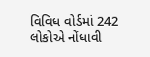વિવિધ વોર્ડમાં 242 લોકોએ નોંધાવી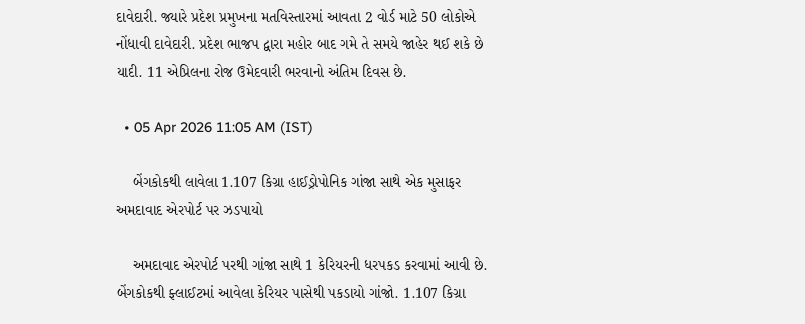દાવેદારી. જ્યારે પ્રદેશ પ્રમુખના મતવિસ્તારમાં આવતા 2 વોર્ડ માટે 50 લોકોએ નોંધાવી દાવેદારી. પ્રદેશ ભાજપ દ્વારા મહોર બાદ ગમે તે સમયે જાહેર થઈ શકે છે યાદી. 11 એપ્રિલના રોજ ઉમેદવારી ભરવાનો અંતિમ દિવસ છે.

  • 05 Apr 2026 11:05 AM (IST)

    બેંગકોકથી લાવેલા 1.107 કિગ્રા હાઈડ્રોપોનિક ગાંજા સાથે એક મુસાફર અમદાવાદ એરપોર્ટ પર ઝડપાયો

    અમદાવાદ એરપોર્ટ પરથી ગાંજા સાથે 1 કેરિયરની ધરપકડ કરવામાં આવી છે. બેંગકોકથી ફ્લાઈટમાં આવેલા કેરિયર પાસેથી પકડાયો ગાંજો. 1.107 કિગ્રા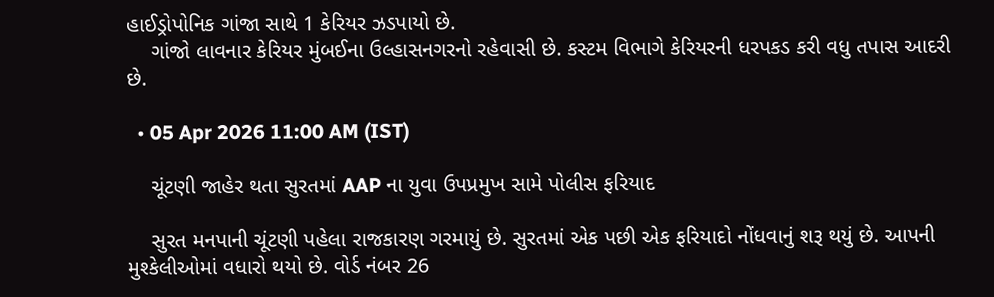હાઈડ્રોપોનિક ગાંજા સાથે 1 કેરિયર ઝડપાયો છે.
    ગાંજો લાવનાર કેરિયર મુંબઈના ઉલ્હાસનગરનો રહેવાસી છે. કસ્ટમ વિભાગે કેરિયરની ધરપકડ કરી વધુ તપાસ આદરી છે.

  • 05 Apr 2026 11:00 AM (IST)

    ચૂંટણી જાહેર થતા સુરતમાં AAP ના યુવા ઉપપ્રમુખ સામે પોલીસ ફરિયાદ

    સુરત મનપાની ચૂંટણી પહેલા રાજકારણ ગરમાયું છે. સુરતમાં એક પછી એક ફરિયાદો નોંધવાનું શરૂ થયું છે. આપની મુશ્કેલીઓમાં વધારો થયો છે. વોર્ડ નંબર 26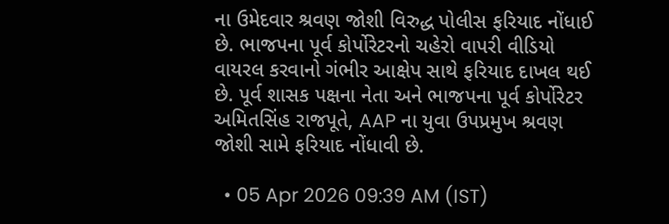ના ઉમેદવાર શ્રવણ જોશી વિરુદ્ધ પોલીસ ફરિયાદ નોંધાઈ છે. ભાજપના પૂર્વ કોર્પોરેટરનો ચહેરો વાપરી વીડિયો વાયરલ કરવાનો ગંભીર આક્ષેપ સાથે ફરિયાદ દાખલ થઈ છે. પૂર્વ શાસક પક્ષના નેતા અને ભાજપના પૂર્વ કોર્પોરેટર અમિતસિંહ રાજપૂતે, AAP ના યુવા ઉપપ્રમુખ શ્રવણ જોશી સામે ફરિયાદ નોંધાવી છે.

  • 05 Apr 2026 09:39 AM (IST)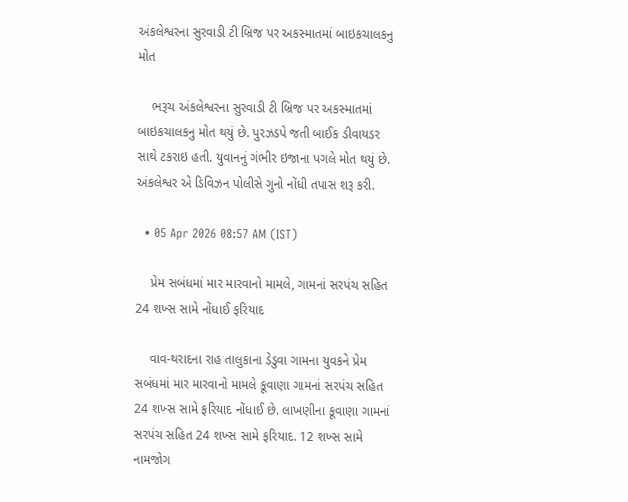અંકલેશ્વરના સુરવાડી ટી બ્રિજ પર અકસ્માતમાં બાઇકચાલકનુ મોત

    ભરૂચ અંકલેશ્વરના સુરવાડી ટી બ્રિજ પર અકસ્માતમાં બાઇકચાલકનુ મોત થયું છે. પુરઝડપે જતી બાઈક ડીવાયડર સાથે ટકરાઇ હતી. યુવાનનું ગંભીર ઇજાના પગલે મોત થયું છે. અંકલેશ્વર એ ડિવિઝન પોલીસે ગુનો નોંધી તપાસ શરૂ કરી.

  • 05 Apr 2026 08:57 AM (IST)

    પ્રેમ સબંધમાં માર મારવાનો મામલે, ગામનાં સરપંચ સહિત 24 શખ્સ સામે નોંધાઈ ફરિયાદ

    વાવ-થરાદના રાહ તાલુકાના ડેડુવા ગામના યુવકને પ્રેમ સબંધમાં માર મારવાનો મામલે કૂવાણા ગામનાં સરપંચ સહિત 24 શખ્સ સામે ફરિયાદ નોંધાઈ છે. લાખણીના કૂવાણા ગામનાં સરપંચ સહિત 24 શખ્સ સામે ફરિયાદ. 12 શખ્સ સામે નામજોગ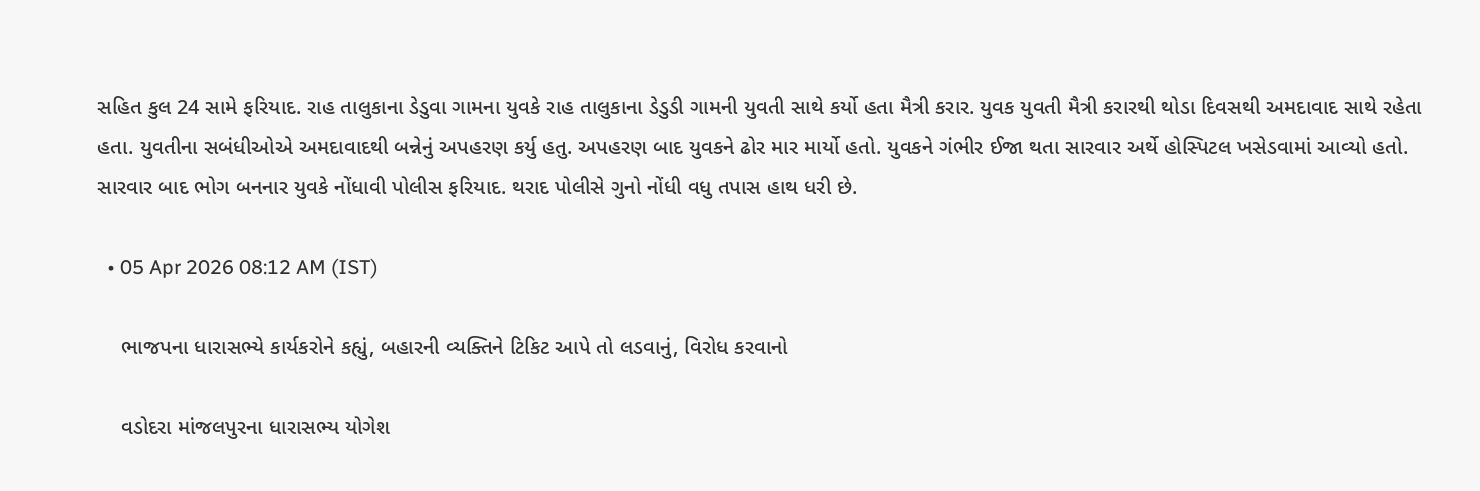સહિત કુલ 24 સામે ફરિયાદ. રાહ તાલુકાના ડેડુવા ગામના યુવકે રાહ તાલુકાના ડેડુડી ગામની યુવતી સાથે કર્યો હતા મૈત્રી કરાર. યુવક યુવતી મૈત્રી કરારથી થોડા દિવસથી અમદાવાદ સાથે રહેતા હતા. યુવતીના સબંધીઓએ અમદાવાદથી બન્નેનું અપહરણ કર્યુ હતુ. અપહરણ બાદ યુવકને ઢોર માર માર્યો હતો. યુવકને ગંભીર ઈજા થતા સારવાર અર્થે હોસ્પિટલ ખસેડવામાં આવ્યો હતો. સારવાર બાદ ભોગ બનનાર યુવકે નોંધાવી પોલીસ ફરિયાદ. થરાદ પોલીસે ગુનો નોંધી વધુ તપાસ હાથ ધરી છે.

  • 05 Apr 2026 08:12 AM (IST)

    ભાજપના ધારાસભ્યે કાર્યકરોને કહ્યું, બહારની વ્યક્તિને ટિકિટ આપે તો લડવાનું, વિરોધ કરવાનો

    વડોદરા માંજલપુરના ધારાસભ્ય યોગેશ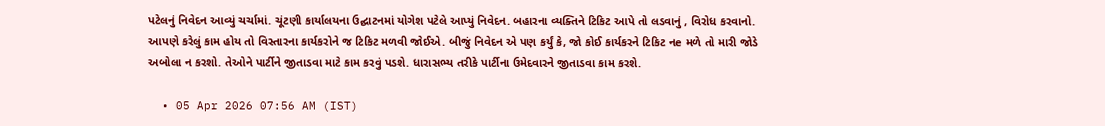પટેલનું નિવેદન આવ્યું ચર્ચામાં. ચૂંટણી કાર્યાલયના ઉદ્ઘાટનમાં યોગેશ પટેલે આપ્યું નિવેદન. બહારના વ્યક્તિને ટિકિટ આપે તો લડવાનું , વિરોધ કરવાનો. આપણે કરેલું કામ હોય તો વિસ્તારના કાર્યકરોને જ ટિકિટ મળવી જોઈએ. બીજું નિવેદન એ પણ કર્યું કે, જો કોઈ કાર્યકરને ટિકિટ નe મળે તો મારી જોડે અબોલા ન કરશો. તેઓને પાર્ટીને જીતાડવા માટે કામ કરવું પડશે. ધારાસભ્ય તરીકે પાર્ટીના ઉમેદવારને જીતાડવા કામ કરશે.

  • 05 Apr 2026 07:56 AM (IST)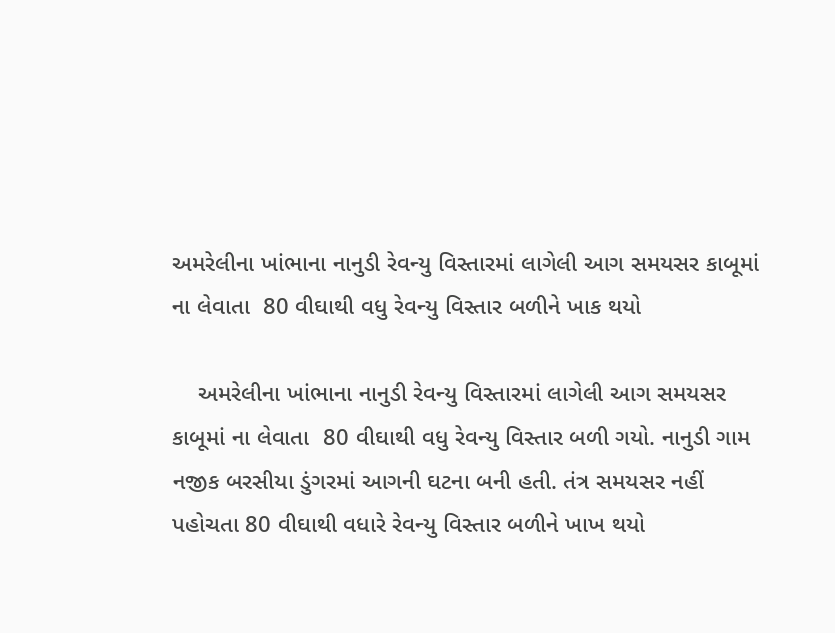અમરેલીના ખાંભાના નાનુડી રેવન્યુ વિસ્તારમાં લાગેલી આગ સમયસર કાબૂમાં ના લેવાતા  80 વીઘાથી વધુ રેવન્યુ વિસ્તાર બળીને ખાક થયો

    અમરેલીના ખાંભાના નાનુડી રેવન્યુ વિસ્તારમાં લાગેલી આગ સમયસર કાબૂમાં ના લેવાતા  80 વીઘાથી વધુ રેવન્યુ વિસ્તાર બળી ગયો. નાનુડી ગામ નજીક બરસીયા ડુંગરમાં આગની ઘટના બની હતી. તંત્ર સમયસર નહીં પહોચતા 80 વીઘાથી વધારે રેવન્યુ વિસ્તાર બળીને ખાખ થયો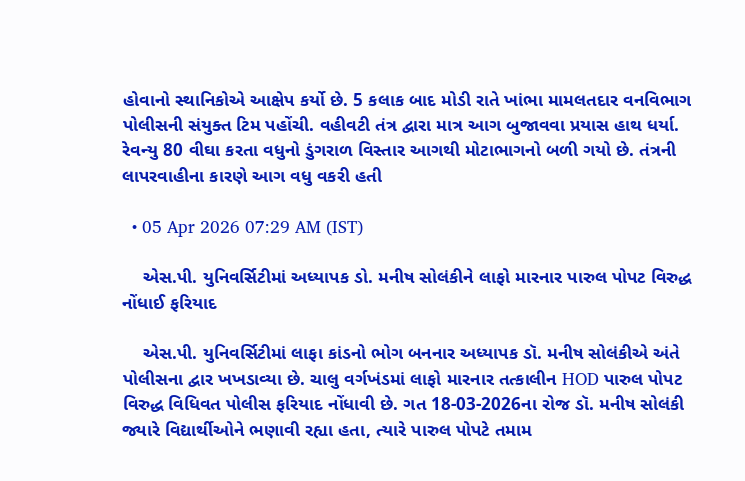હોવાનો સ્થાનિકોએ આક્ષેપ કર્યો છે. 5 કલાક બાદ મોડી રાતે ખાંભા મામલતદાર વનવિભાગ પોલીસની સંયુક્ત ટિમ પહોંચી. વહીવટી તંત્ર દ્વારા માત્ર આગ બુજાવવા પ્રયાસ હાથ ધર્યા. રેવન્યુ 80 વીઘા કરતા વધુનો ડુંગરાળ વિસ્તાર આગથી મોટાભાગનો બળી ગયો છે. તંત્રની લાપરવાહીના કારણે આગ વધુ વકરી હતી

  • 05 Apr 2026 07:29 AM (IST)

    એસ.પી. યુનિવર્સિટીમાં અધ્યાપક ડો. મનીષ સોલંકીને લાફો મારનાર પારુલ પોપટ વિરુદ્ધ નોંધાઈ ફરિયાદ

    એસ.પી. યુનિવર્સિટીમાં લાફા કાંડનો ભોગ બનનાર અધ્યાપક ડૉ. મનીષ સોલંકીએ અંતે પોલીસના દ્વાર ખખડાવ્યા છે. ચાલુ વર્ગખંડમાં લાફો મારનાર તત્કાલીન HOD પારુલ પોપટ વિરુદ્ધ વિધિવત પોલીસ ફરિયાદ નોંધાવી છે. ગત 18-03-2026ના રોજ ડૉ. મનીષ સોલંકી જ્યારે વિદ્યાર્થીઓને ભણાવી રહ્યા હતા, ત્યારે પારુલ પોપટે તમામ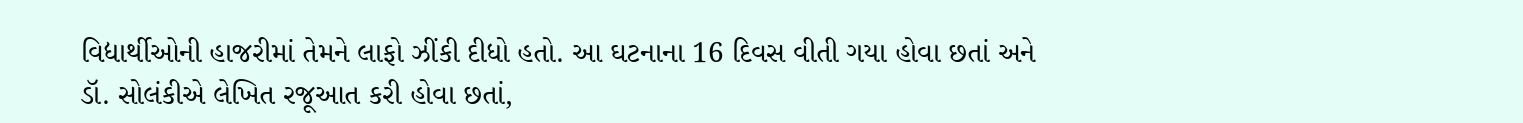વિદ્યાર્થીઓની હાજરીમાં તેમને લાફો ઝીંકી દીધો હતો. આ ઘટનાના 16 દિવસ વીતી ગયા હોવા છતાં અને ડૉ. સોલંકીએ લેખિત રજૂઆત કરી હોવા છતાં,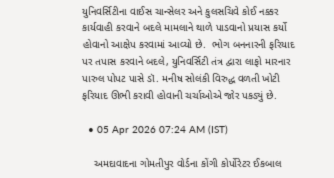યુનિવર્સિટીના વાઈસ ચાન્સેલર અને કુલસચિવે કોઈ નક્કર કાર્યવાહી કરવાને બદલે મામલાને થાળે પાડવાનો પ્રયાસ કર્યો હોવાનો આક્ષેપ કરવામાં આવ્યો છે.  ભોગ બનનારની ફરિયાદ પર તપાસ કરવાને બદલે, યુનિવર્સિટી તંત્ર દ્વારા લાફો મારનાર પારુલ પોપટ પાસે ડૉ. મનીષ સોલંકી વિરુદ્ધ વળતી ખોટી ફરિયાદ ઊભી કરાવી હોવાની ચર્ચાઓએ જોર પકડ્યું છે.

  • 05 Apr 2026 07:24 AM (IST)

    અમદાવાદના ગોમતીપુર વોર્ડના કોંગી કોર્પોરેટર ઈકબાલ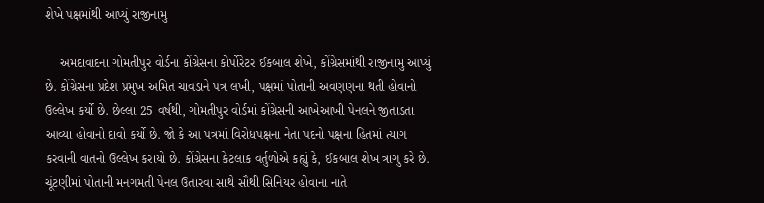શેખે પક્ષમાંથી આપ્યું રાજીનામુ

    અમદાવાદના ગોમતીપુર વોર્ડના કોંગ્રેસના કોર્પોરેટર ઈકબાલ શેખે, કોંગ્રેસમાંથી રાજીનામુ આપ્યું છે. કોંગ્રેસના પ્રદેશ પ્રમુખ અમિત ચાવડાને પત્ર લખી, પક્ષમાં પોતાની અવણણના થતી હોવાનો ઉલ્લેખ કર્યો છે. છેલ્લા 25 વર્ષથી, ગોમતીપુર વોર્ડમાં કોંગ્રેસની આખેઆખી પેનલને જીતાડતા આવ્યા હોવાનો દાવો કર્યો છે. જો કે આ પત્રમાં વિરોધપક્ષના નેતા પદનો પક્ષના હિતમાં ત્યાગ કરવાની વાતનો ઉલ્લેખ કરાયો છે. કોંગ્રેસના કેટલાક વર્તુળોએ કહ્યું કે, ઈકબાલ શેખ ત્રાગુ કરે છે. ચૂંટણીમાં પોતાની મનગમતી પેનલ ઉતારવા સાથે સૌથી સિનિયર હોવાના નાતે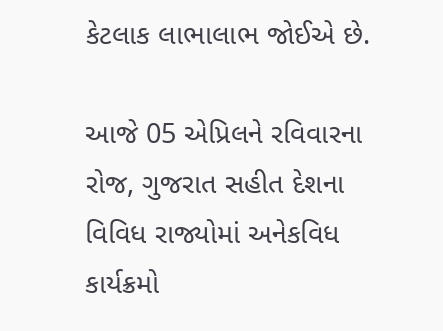કેટલાક લાભાલાભ જોઈએ છે.

આજે 05 એપ્રિલને રવિવારના રોજ, ગુજરાત સહીત દેશના વિવિધ રાજ્યોમાં અનેકવિધ કાર્યક્રમો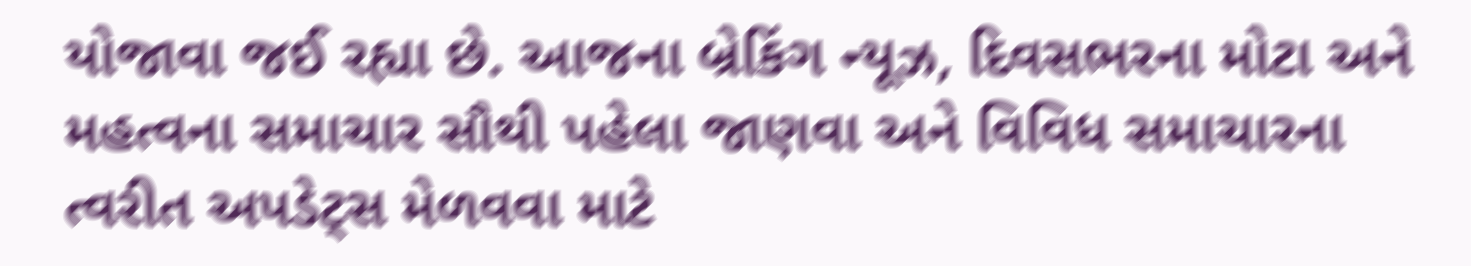યોજાવા જઈ રહ્યા છે. આજના બ્રેકિંગ ન્યૂઝ, દિવસભરના મોટા અને મહત્વના સમાચાર સૌથી પહેલા જાણવા અને વિવિધ સમાચારના ત્વરીત અપડેટ્સ મેળવવા માટે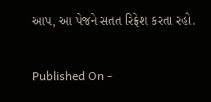આપ, આ પેજને સતત રિફ્રેશ કરતા રહો.

Published On -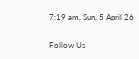7:19 am, Sun, 5 April 26

Follow Us